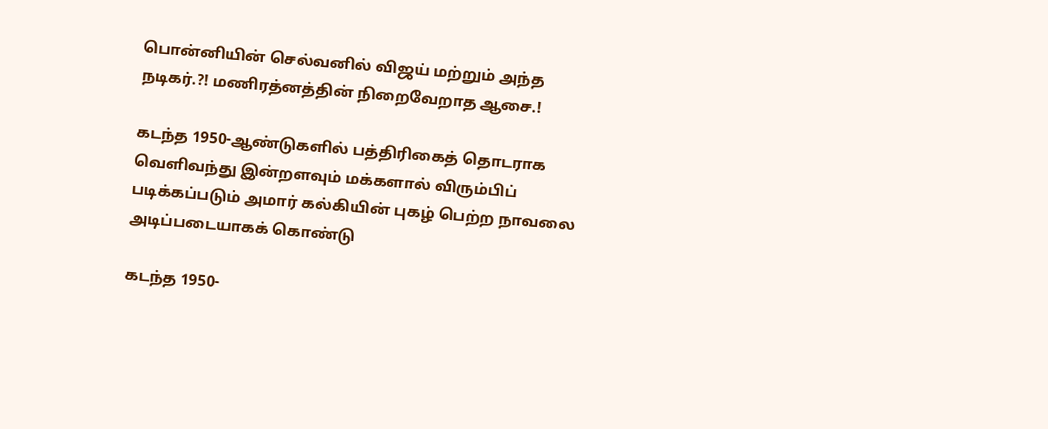பொன்னியின் செல்வனில் விஜய் மற்றும் அந்த நடிகர்.?! மணிரத்னத்தின் நிறைவேறாத ஆசை.!

கடந்த 1950-ஆண்டுகளில் பத்திரிகைத் தொடராக வெளிவந்து இன்றளவும் மக்களால் விரும்பிப் படிக்கப்படும் அமார் கல்கியின் புகழ் பெற்ற நாவலை அடிப்படையாகக் கொண்டு

கடந்த 1950-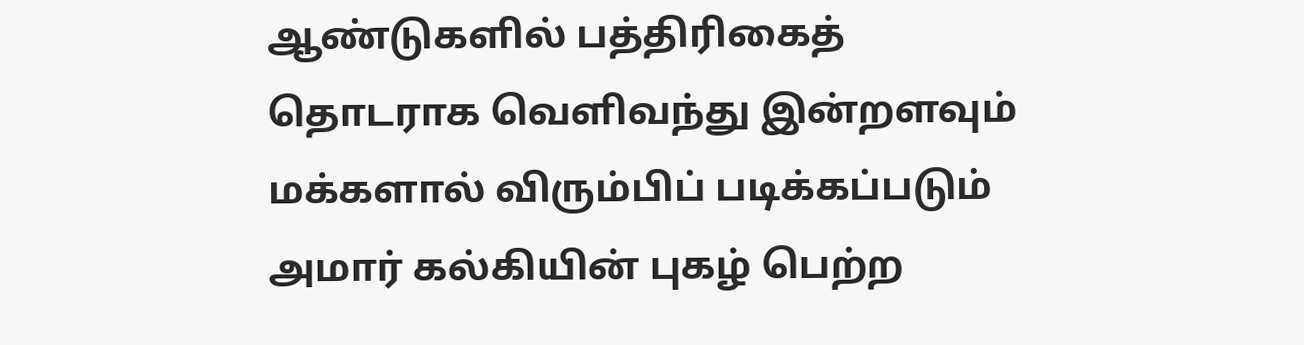ஆண்டுகளில் பத்திரிகைத் தொடராக வெளிவந்து இன்றளவும் மக்களால் விரும்பிப் படிக்கப்படும் அமார் கல்கியின் புகழ் பெற்ற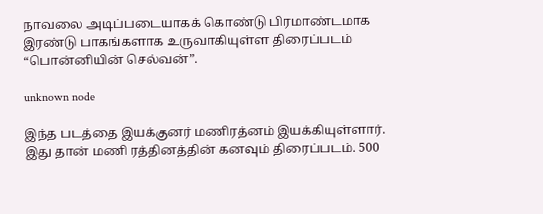நாவலை அடிப்படையாகக் கொண்டு பிரமாண்டமாக இரண்டு பாகங்களாக உருவாகியுள்ள திரைப்படம் “பொன்னியின் செல்வன்”.

unknown node

இந்த படத்தை இயக்குனர் மணிரத்னம் இயக்கியுள்ளார். இது தான் மணி ரத்தினத்தின் கனவும் திரைப்படம். 500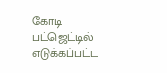கோடி பட்ஜெட்டில் எடுக்கப்பட்ட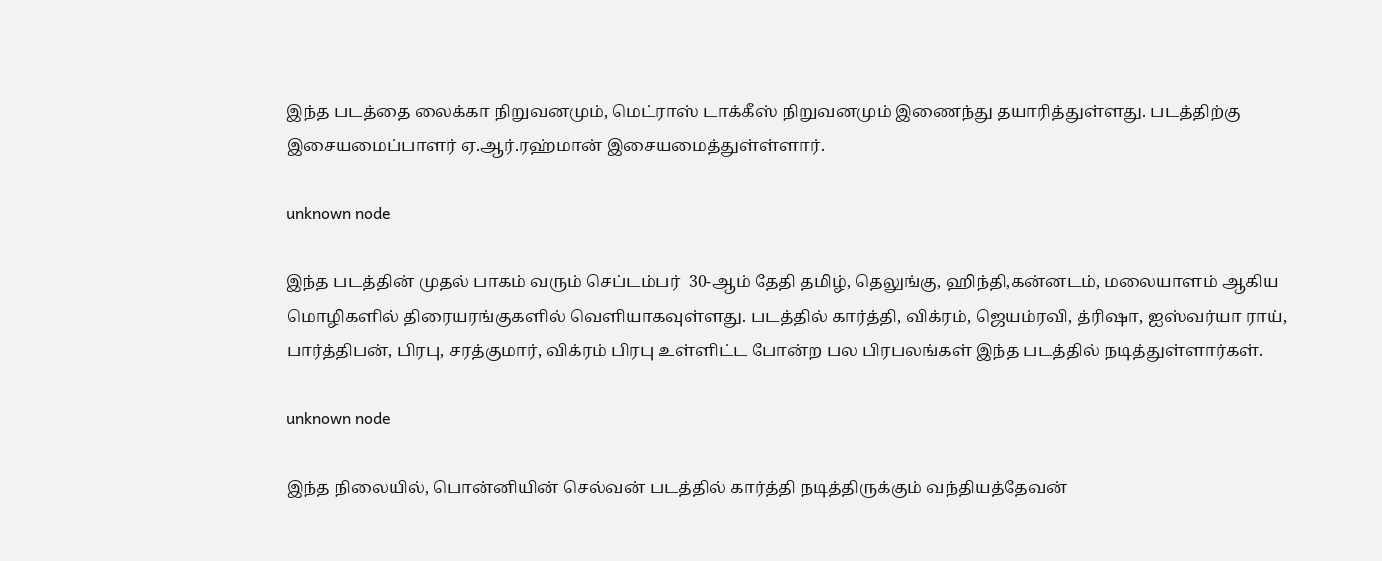இந்த படத்தை லைக்கா நிறுவனமும், மெட்ராஸ் டாக்கீஸ் நிறுவனமும் இணைந்து தயாரித்துள்ளது. படத்திற்கு இசையமைப்பாளர் ஏ.ஆர்.ரஹ்மான் இசையமைத்துள்ள்ளார்.

unknown node

இந்த படத்தின் முதல் பாகம் வரும் செப்டம்பர்  30-ஆம் தேதி தமிழ், தெலுங்கு, ஹிந்தி,கன்னடம், மலையாளம் ஆகிய மொழிகளில் திரையரங்குகளில் வெளியாகவுள்ளது. படத்தில் கார்த்தி, விக்ரம், ஜெயம்ரவி, த்ரிஷா, ஐஸ்வர்யா ராய், பார்த்திபன், பிரபு, சரத்குமார், விக்ரம் பிரபு உள்ளிட்ட போன்ற பல பிரபலங்கள் இந்த படத்தில் நடித்துள்ளார்கள்.

unknown node

இந்த நிலையில், பொன்னியின் செல்வன் படத்தில் கார்த்தி நடித்திருக்கும் வந்தியத்தேவன்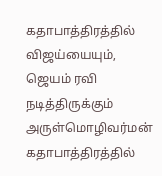கதாபாத்திரத்தில் விஜய்யையும், ஜெயம் ரவி நடித்திருக்கும் அருள்மொழிவர்மன் கதாபாத்திரத்தில்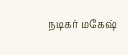நடிகர் மகேஷ்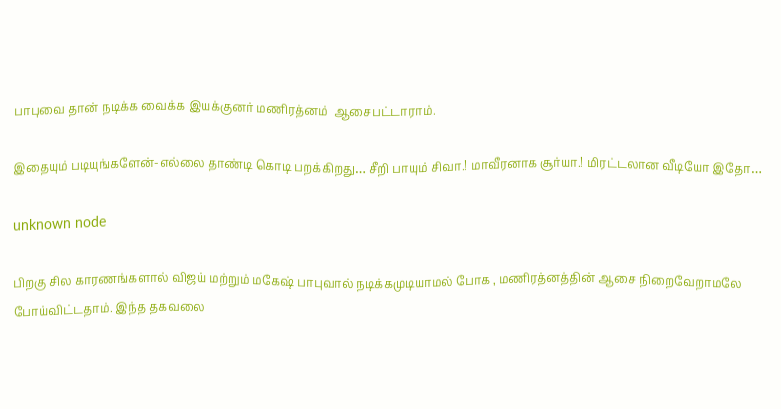பாபுவை தான் நடிக்க வைக்க இயக்குனர் மணிரத்னம்  ஆசைபட்டாராம்.

இதையும் படியுங்களேன்-எல்லை தாண்டி கொடி பறக்கிறது… சீறி பாயும் சிவா.! மாவீரனாக சூர்யா.! மிரட்டலான வீடியோ இதோ…

unknown node

பிறகு சில காரணங்களால் விஜய் மற்றும் மகேஷ் பாபுவால் நடிக்கமுடியாமல் போக , மணிரத்னத்தின் ஆசை நிறைவேறாமலே போய்விட்டதாம். இந்த தகவலை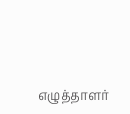எழுத்தாளர்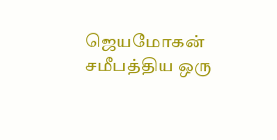ஜெயமோகன் சமீபத்திய ஒரு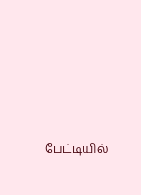பேட்டியில்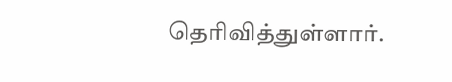தெரிவித்துள்ளார்.